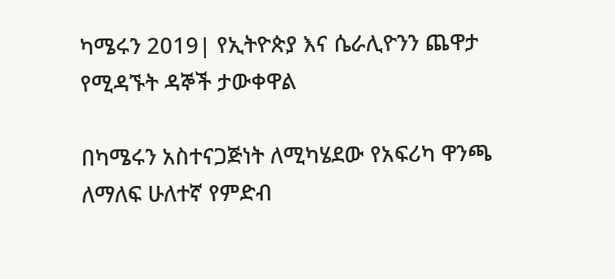ካሜሩን 2019| የኢትዮጵያ እና ሴራሊዮንን ጨዋታ የሚዳኙት ዳኞች ታውቀዋል

በካሜሩን አስተናጋጅነት ለሚካሄደው የአፍሪካ ዋንጫ ለማለፍ ሁለተኛ የምድብ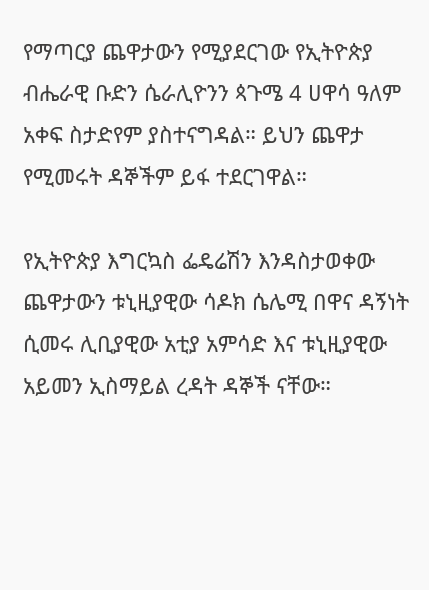የማጣርያ ጨዋታውን የሚያደርገው የኢትዮጵያ ብሔራዊ ቡድን ሴራሊዮንን ጳጉሜ 4 ሀዋሳ ዓለም አቀፍ ስታድየም ያስተናግዳል። ይህን ጨዋታ የሚመሩት ዳኞችም ይፋ ተደርገዋል።

የኢትዮጵያ እግርኳስ ፌዴሬሽን እንዳስታወቀው ጨዋታውን ቱኒዚያዊው ሳዶክ ሴሌሚ በዋና ዳኝነት ሲመሩ ሊቢያዊው አቲያ አምሳድ እና ቱኒዚያዊው አይመን ኢስማይል ረዳት ዳኞች ናቸው።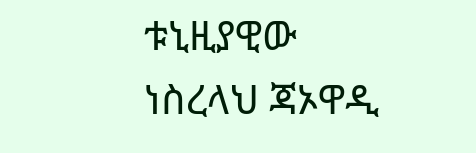ቱኒዚያዊው ነስረላህ ጃኦዋዲ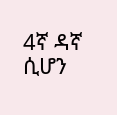4ኛ ዳኛ ሲሆን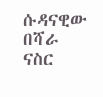ሱዳናዊው በሻራ ናስር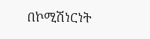በኮሚሽነርነት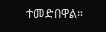ተመድበዋል።